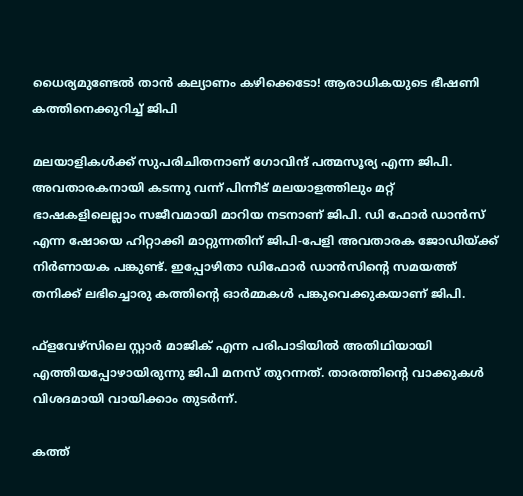ധൈര്യമുണ്ടേല്‍ താന്‍ കല്യാണം കഴിക്കെടോ! ആരാധികയുടെ ഭീഷണി കത്തിനെക്കുറിച്ച് ജിപി

മലയാളികള്‍ക്ക് സുപരിചിതനാണ് ഗോവിന്ദ് പത്മസൂര്യ എന്ന ജിപി. അവതാരകനായി കടന്നു വന്ന് പിന്നീട് മലയാളത്തിലും മറ്റ് ഭാഷകളിലെല്ലാം സജീവമായി മാറിയ നടനാണ് ജിപി. ഡി ഫോര്‍ ഡാന്‍സ് എന്ന ഷോയെ ഹിറ്റാക്കി മാറ്റുന്നതിന് ജിപി-പേളി അവതാരക ജോഡിയ്ക്ക് നിര്‍ണായക പങ്കുണ്ട്. ഇപ്പോഴിതാ ഡിഫോര്‍ ഡാന്‍സിന്റെ സമയത്ത് തനിക്ക് ലഭിച്ചൊരു കത്തിന്റെ ഓര്‍മ്മകള്‍ പങ്കുവെക്കുകയാണ് ജിപി.

ഫ്‌ളവേഴ്‌സിലെ സ്റ്റാര്‍ മാജിക് എന്ന പരിപാടിയില്‍ അതിഥിയായി എത്തിയപ്പോഴായിരുന്നു ജിപി മനസ് തുറന്നത്. താരത്തിന്റെ വാക്കുകള്‍ വിശദമായി വായിക്കാം തുടര്‍ന്ന്.

കത്ത്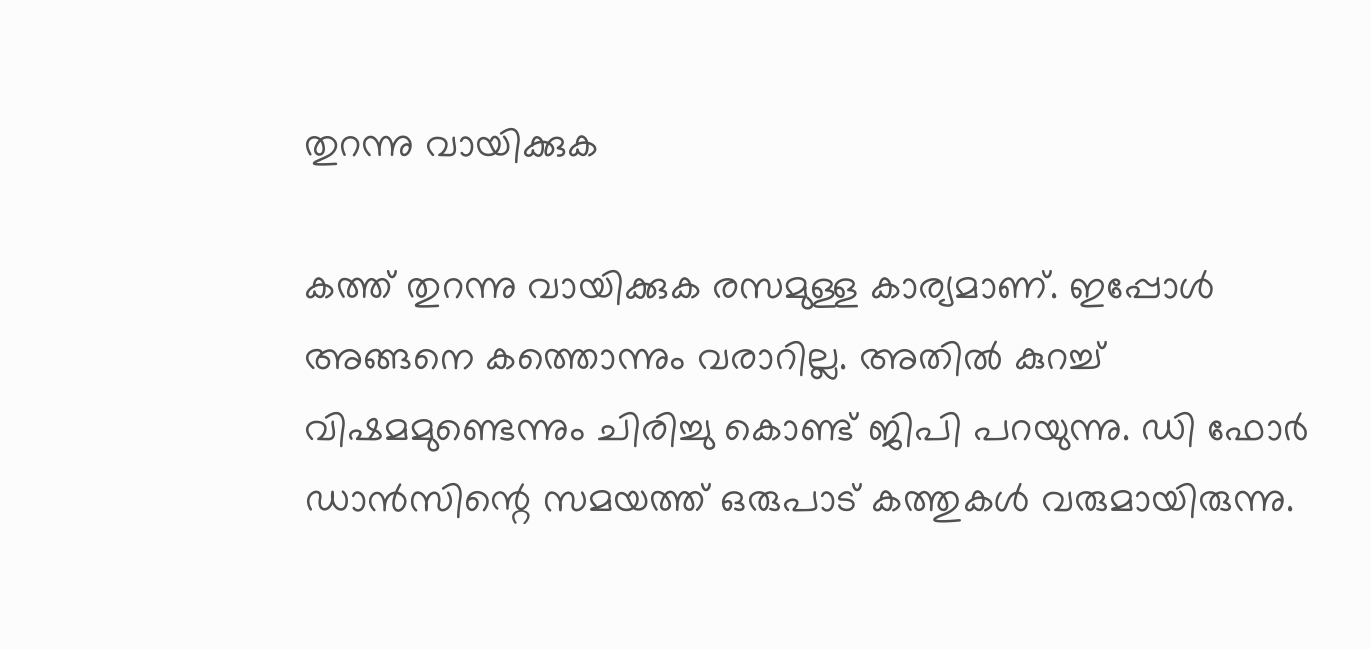തുറന്നു വായിക്കുക

കത്ത് തുറന്നു വായിക്കുക രസമുള്ള കാര്യമാണ്. ഇപ്പോള്‍ അങ്ങനെ കത്തൊന്നും വരാറില്ല. അതില്‍ കുറച്ച് വിഷമമുണ്ടെന്നും ചിരിച്ചു കൊണ്ട് ജിപി പറയുന്നു. ഡി ഫോര്‍ ഡാന്‍സിന്റെ സമയത്ത് ഒരുപാട് കത്തുകള്‍ വരുമായിരുന്നു.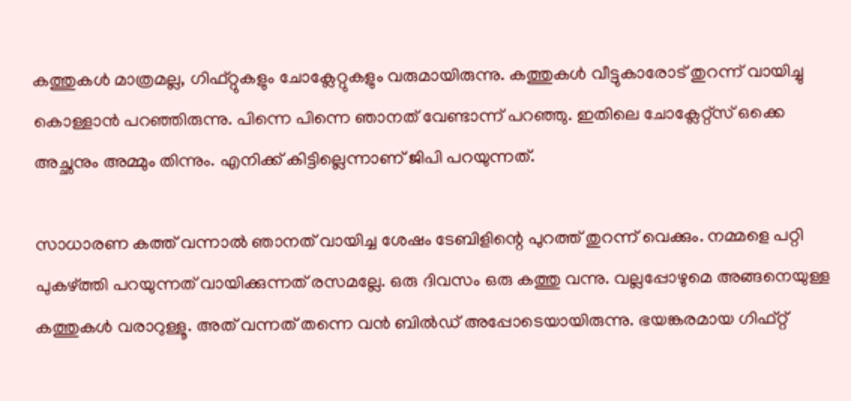കത്തുകള്‍ മാത്രമല്ല, ഗിഫ്റ്റുകളും ചോക്ലേറ്റുകളും വരുമായിരുന്നു. കത്തുകള്‍ വീട്ടുകാരോട് തുറന്ന് വായിച്ചു കൊള്ളാന്‍ പറഞ്ഞിരുന്നു. പിന്നെ പിന്നെ ഞാനത് വേണ്ടാന്ന് പറഞ്ഞു. ഇതിലെ ചോക്ലേറ്റ്‌സ് ഒക്കെ അച്ഛനും അമ്മും തിന്നും. എനിക്ക് കിട്ടില്ലെന്നാണ് ജിപി പറയുന്നത്.

സാധാരണ കത്ത് വന്നാല്‍ ഞാനത് വായിച്ച ശേഷം ടേബിളിന്റെ പുറത്ത് തുറന്ന് വെക്കും. നമ്മളെ പറ്റി പുകഴ്ത്തി പറയുന്നത് വായിക്കുന്നത് രസമല്ലേ. ഒരു ദിവസം ഒരു കത്തു വന്നു. വല്ലപ്പോഴുമെ അങ്ങനെയുള്ള കത്തുകള്‍ വരാറുള്ളൂ. അത് വന്നത് തന്നെ വന്‍ ബില്‍ഡ് അപ്പോടെയായിരുന്നു. ഭയങ്കരമായ ഗിഫ്റ്റ്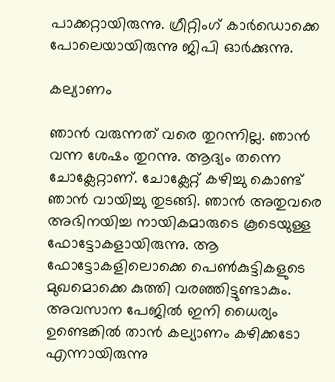പാക്കറ്റായിരുന്നു. ഗ്രീറ്റിംഗ് കാര്‍ഡൊക്കെ പോലെയായിരുന്നു ജിപി ഓര്‍ക്കുന്നു.

കല്യാണം

ഞാന്‍ വരുന്നത് വരെ തുറന്നില്ല. ഞാന്‍ വന്ന ശേഷം തുറന്നു. ആദ്യം തന്നെ ചോക്ലേറ്റാണ്. ചോക്ലേറ്റ് കഴിച്ചു കൊണ്ട് ഞാന്‍ വായിച്ചു തുടങ്ങി. ഞാന്‍ അതുവരെ അഭിനയിച്ച നായികമാരുടെ കൂടെയുള്ള ഫോട്ടോകളായിരുന്നു. ആ ഫോട്ടോകളിലൊക്കെ പെണ്‍കുട്ടികളുടെ മുഖമൊക്കെ കുത്തി വരഞ്ഞിട്ടുണ്ടാകും. അവസാന പേജില്‍ ഇനി ധൈര്യം ഉണ്ടെങ്കില്‍ താന്‍ കല്യാണം കഴിക്കടോ എന്നായിരുന്നു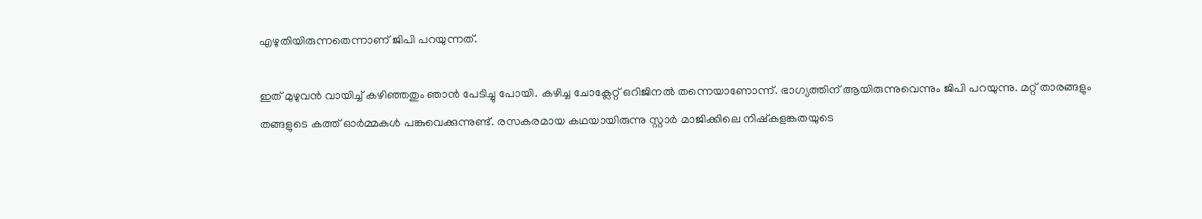എഴുതിയിരുന്നതെന്നാണ് ജിപി പറയുന്നത്.

ഇത് മുഴുവന്‍ വായിച്ച് കഴിഞ്ഞതും ഞാന്‍ പേടിച്ചു പോയി. കഴിച്ച ചോക്ലേറ്റ് ഒറിജിനല്‍ തന്നെയാണോന്ന്. ഭാഗ്യത്തിന് ആയിരുന്നുവെന്നും ജിപി പറയുന്നു. മറ്റ് താരങ്ങളും തങ്ങളുടെ കത്ത് ഓര്‍മ്മകള്‍ പങ്കുവെക്കുന്നുണ്ട്. രസകരമായ കഥയായിരുന്നു സ്റ്റാര്‍ മാജിക്കിലെ നിഷ്‌കളങ്കതയുടെ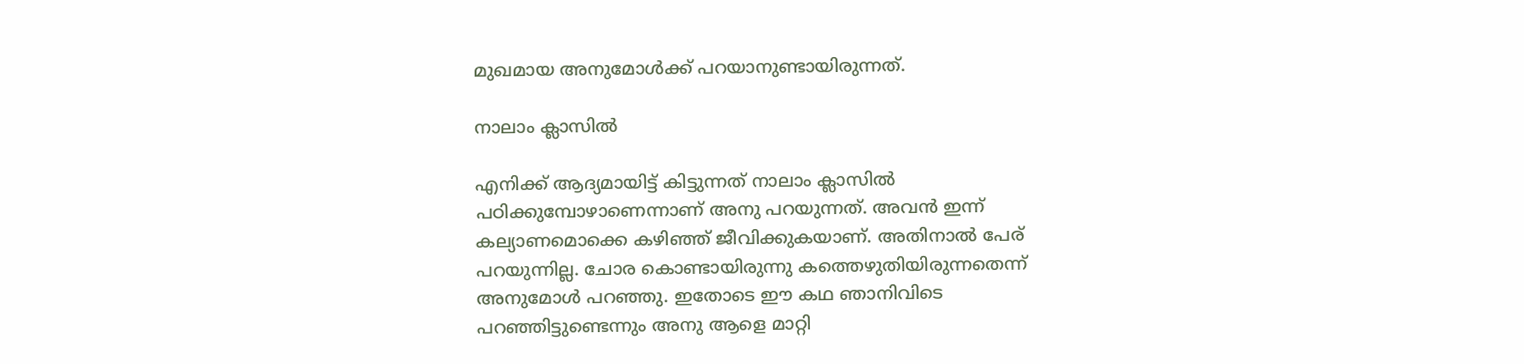മുഖമായ അനുമോള്‍ക്ക് പറയാനുണ്ടായിരുന്നത്.

നാലാം ക്ലാസില്‍

എനിക്ക് ആദ്യമായിട്ട് കിട്ടുന്നത് നാലാം ക്ലാസില്‍ പഠിക്കുമ്പോഴാണെന്നാണ് അനു പറയുന്നത്. അവന്‍ ഇന്ന് കല്യാണമൊക്കെ കഴിഞ്ഞ് ജീവിക്കുകയാണ്. അതിനാല്‍ പേര് പറയുന്നില്ല. ചോര കൊണ്ടായിരുന്നു കത്തെഴുതിയിരുന്നതെന്ന് അനുമോള്‍ പറഞ്ഞു. ഇതോടെ ഈ കഥ ഞാനിവിടെ പറഞ്ഞിട്ടുണ്ടെന്നും അനു ആളെ മാറ്റി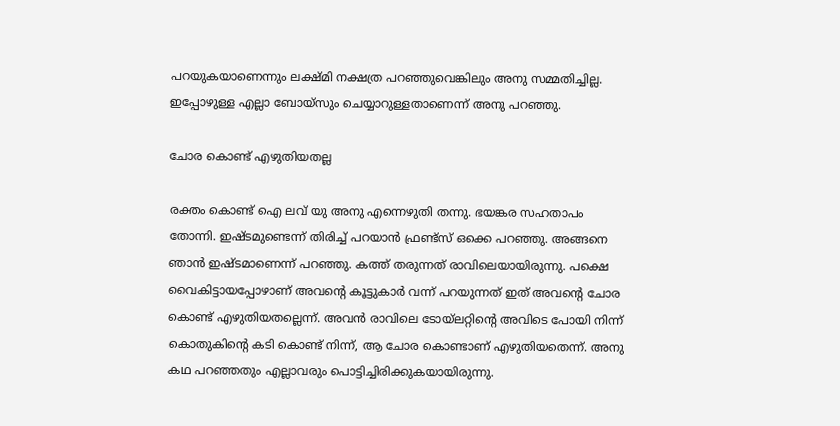പറയുകയാണെന്നും ലക്ഷ്മി നക്ഷത്ര പറഞ്ഞുവെങ്കിലും അനു സമ്മതിച്ചില്ല. ഇപ്പോഴുള്ള എല്ലാ ബോയ്സും ചെയ്യാറുള്ളതാണെന്ന് അനു പറഞ്ഞു.

ചോര കൊണ്ട് എഴുതിയതല്ല

രക്തം കൊണ്ട് ഐ ലവ് യു അനു എന്നെഴുതി തന്നു. ഭയങ്കര സഹതാപം തോന്നി. ഇഷ്ടമുണ്ടെന്ന് തിരിച്ച് പറയാന്‍ ഫ്രണ്ട്സ് ഒക്കെ പറഞ്ഞു. അങ്ങനെ ഞാന്‍ ഇഷ്ടമാണെന്ന് പറഞ്ഞു. കത്ത് തരുന്നത് രാവിലെയായിരുന്നു. പക്ഷെ വൈകിട്ടായപ്പോഴാണ് അവന്റെ കൂട്ടുകാര്‍ വന്ന് പറയുന്നത് ഇത് അവന്റെ ചോര കൊണ്ട് എഴുതിയതല്ലെന്ന്. അവന്‍ രാവിലെ ടോയ്ലറ്റിന്റെ അവിടെ പോയി നിന്ന് കൊതുകിന്റെ കടി കൊണ്ട് നിന്ന്, ആ ചോര കൊണ്ടാണ് എഴുതിയതെന്ന്. അനു കഥ പറഞ്ഞതും എല്ലാവരും പൊട്ടിച്ചിരിക്കുകയായിരുന്നു.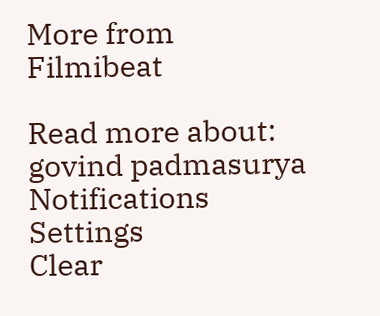More from Filmibeat

Read more about: govind padmasurya
Notifications
Settings
Clear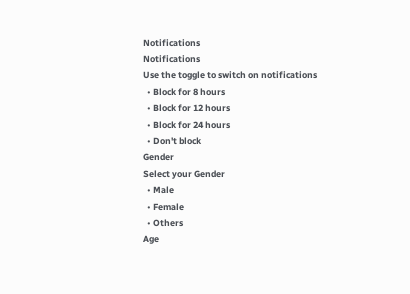Notifications
Notifications
Use the toggle to switch on notifications
  • Block for 8 hours
  • Block for 12 hours
  • Block for 24 hours
  • Don't block
Gender
Select your Gender
  • Male
  • Female
  • Others
Age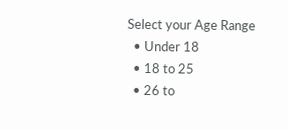Select your Age Range
  • Under 18
  • 18 to 25
  • 26 to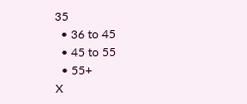35
  • 36 to 45
  • 45 to 55
  • 55+
X